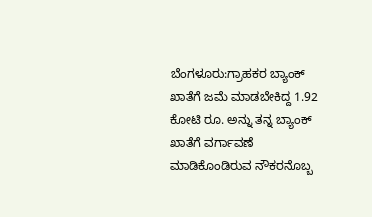ಬೆಂಗಳೂರು:ಗ್ರಾಹಕರ ಬ್ಯಾಂಕ್ ಖಾತೆಗೆ ಜಮೆ ಮಾಡಬೇಕಿದ್ದ 1.92 ಕೋಟಿ ರೂ. ಅನ್ನು ತನ್ನ ಬ್ಯಾಂಕ್ ಖಾತೆಗೆ ವರ್ಗಾವಣೆ ಮಾಡಿಕೊಂಡಿರುವ ನೌಕರನೊಬ್ಬ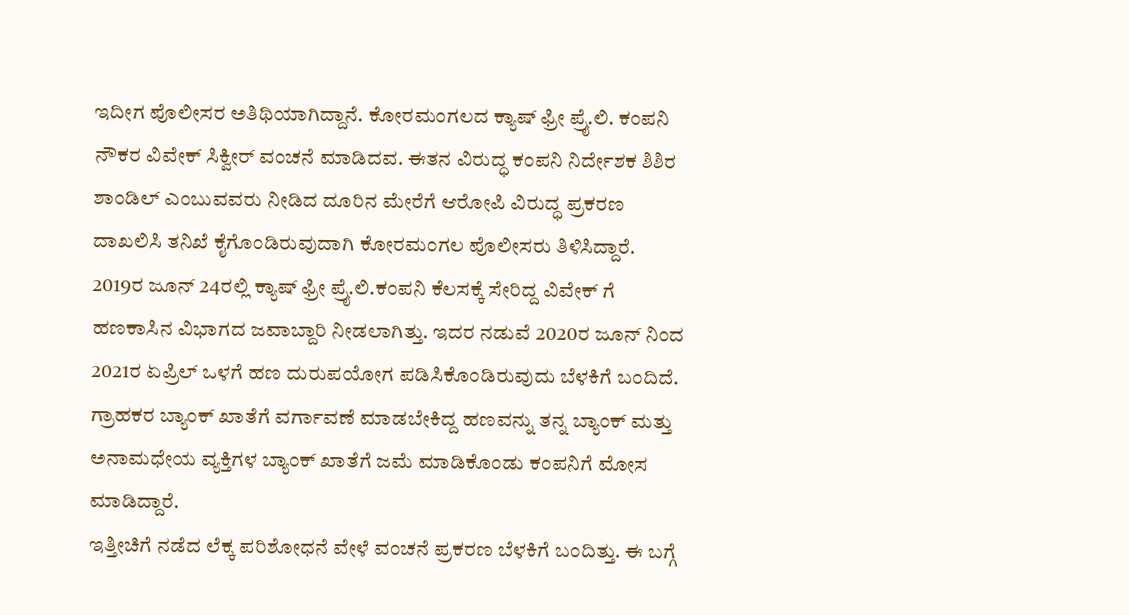ಇದೀಗ ಪೊಲೀಸರ ಅತಿಥಿಯಾಗಿದ್ದಾನೆ. ಕೋರಮಂಗಲದ ಕ್ಯಾಷ್ ಫ್ರೀ ಪ್ರೈ.ಲಿ. ಕಂಪನಿ ನೌಕರ ವಿವೇಕ್ ಸಿಕ್ವೀರ್ ವಂಚನೆ ಮಾಡಿದವ. ಈತನ ವಿರುದ್ಧ ಕಂಪನಿ ನಿರ್ದೇಶಕ ಶಿಶಿರ ಶಾಂಡಿಲ್ ಎಂಬುವವರು ನೀಡಿದ ದೂರಿನ ಮೇರೆಗೆ ಆರೋಪಿ ವಿರುದ್ಧ ಪ್ರಕರಣ ದಾಖಲಿಸಿ ತನಿಖೆ ಕೈಗೊಂಡಿರುವುದಾಗಿ ಕೋರಮಂಗಲ ಪೊಲೀಸರು ತಿಳಿಸಿದ್ದಾರೆ.
2019ರ ಜೂನ್ 24ರಲ್ಲಿ ಕ್ಯಾಷ್ ಫ್ರೀ ಪ್ರೈ.ಲಿ.ಕಂಪನಿ ಕೆಲಸಕ್ಕೆ ಸೇರಿದ್ದ ವಿವೇಕ್ ಗೆ ಹಣಕಾಸಿನ ವಿಭಾಗದ ಜವಾಬ್ದಾರಿ ನೀಡಲಾಗಿತ್ತು. ಇದರ ನಡುವೆ 2020ರ ಜೂನ್ ನಿಂದ 2021ರ ಏಪ್ರಿಲ್ ಒಳಗೆ ಹಣ ದುರುಪಯೋಗ ಪಡಿಸಿಕೊಂಡಿರುವುದು ಬೆಳಕಿಗೆ ಬಂದಿದೆ. ಗ್ರಾಹಕರ ಬ್ಯಾಂಕ್ ಖಾತೆಗೆ ವರ್ಗಾವಣೆ ಮಾಡಬೇಕಿದ್ದ ಹಣವನ್ನು ತನ್ನ ಬ್ಯಾಂಕ್ ಮತ್ತು ಅನಾಮಧೇಯ ವ್ಯಕ್ತಿಗಳ ಬ್ಯಾಂಕ್ ಖಾತೆಗೆ ಜಮೆ ಮಾಡಿಕೊಂಡು ಕಂಪನಿಗೆ ಮೋಸ ಮಾಡಿದ್ದಾರೆ.
ಇತ್ತೀಚಿಗೆ ನಡೆದ ಲೆಕ್ಕ ಪರಿಶೋಧನೆ ವೇಳೆ ವಂಚನೆ ಪ್ರಕರಣ ಬೆಳಕಿಗೆ ಬಂದಿತ್ತು. ಈ ಬಗ್ಗೆ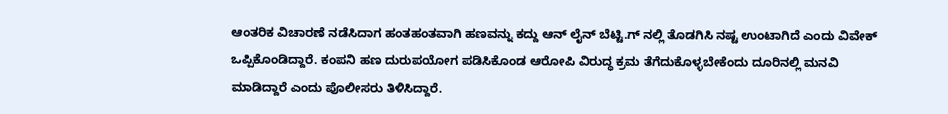ಆಂತರಿಕ ವಿಚಾರಣೆ ನಡೆಸಿದಾಗ ಹಂತ‌ಹಂತವಾಗಿ ಹಣವನ್ನು ಕದ್ದು ಆನ್ ಲೈನ್ ‌ಬೆಟ್ಟಿ.ಗ್ ನಲ್ಲಿ ತೊಡಗಿಸಿ ನಷ್ಟ ಉಂಟಾಗಿದೆ ಎಂದು ವಿವೇಕ್ ಒಪ್ಪಿಕೊಂಡಿದ್ದಾರೆ. ಕಂಪನಿ ‌ಹಣ ದುರುಪಯೋಗ ಪಡಿಸಿಕೊಂಡ ಆರೋಪಿ ವಿರುದ್ಧ ‌ಕ್ರಮ ತೆಗೆದುಕೊಳ್ಳಬೇಕೆಂದು ದೂರಿನಲ್ಲಿ ಮನವಿ ಮಾಡಿದ್ದಾರೆ ಎಂದು ಪೊಲೀಸರು ತಿಳಿಸಿದ್ದಾರೆ.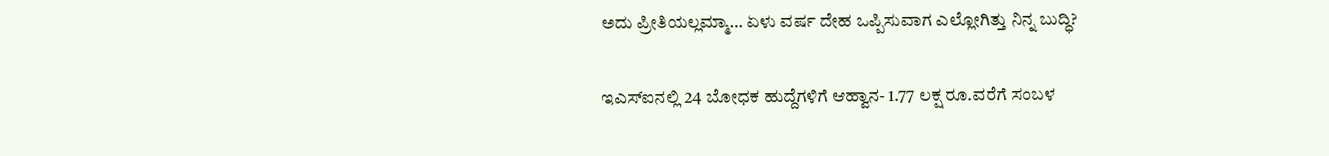ಅದು ಪ್ರೀತಿಯಲ್ಲಮ್ಮಾ… ಏಳು ವರ್ಷ ದೇಹ ಒಪ್ಪಿಸುವಾಗ ಎಲ್ಲೋಗಿತ್ತು ನಿನ್ನ ಬುದ್ಧಿ?

ಇಎಸ್ಐನಲ್ಲಿ 24 ಬೋಧಕ ಹುದ್ದೆಗಳಿಗೆ ಆಹ್ವಾನ- 1.77 ಲಕ್ಷ ರೂ.ವರೆಗೆ ಸಂಬಳ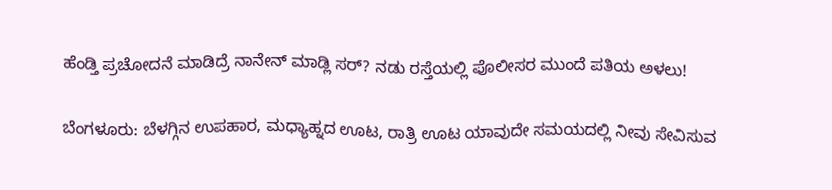ಹೆಂಡ್ತಿ ಪ್ರಚೋದನೆ ಮಾಡಿದ್ರೆ ನಾನೇನ್ ಮಾಡ್ಲಿ ಸರ್? ನಡು ರಸ್ತೆಯಲ್ಲಿ ಪೊಲೀಸರ ಮುಂದೆ ಪತಿಯ ಅಳಲು!

ಬೆಂಗಳೂರು: ಬೆಳಗ್ಗಿನ ಉಪಹಾರ, ಮಧ್ಯಾಹ್ನದ ಊಟ, ರಾತ್ರಿ ಊಟ ಯಾವುದೇ ಸಮಯದಲ್ಲಿ ನೀವು ಸೇವಿಸುವ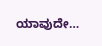ಯಾವುದೇ…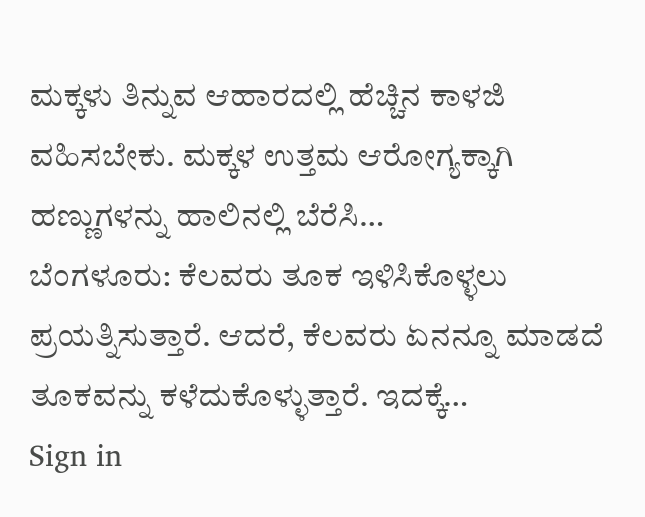ಮಕ್ಕಳು ತಿನ್ನುವ ಆಹಾರದಲ್ಲಿ ಹೆಚ್ಚಿನ ಕಾಳಜಿ ವಹಿಸಬೇಕು. ಮಕ್ಕಳ ಉತ್ತಮ ಆರೋಗ್ಯಕ್ಕಾಗಿ ಹಣ್ಣುಗಳನ್ನು ಹಾಲಿನಲ್ಲಿ ಬೆರೆಸಿ…
ಬೆಂಗಳೂರು: ಕೆಲವರು ತೂಕ ಇಳಿಸಿಕೊಳ್ಳಲು ಪ್ರಯತ್ನಿಸುತ್ತಾರೆ. ಆದರೆ, ಕೆಲವರು ಏನನ್ನೂ ಮಾಡದೆ ತೂಕವನ್ನು ಕಳೆದುಕೊಳ್ಳುತ್ತಾರೆ. ಇದಕ್ಕೆ…
Sign in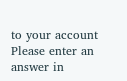to your account
Please enter an answer in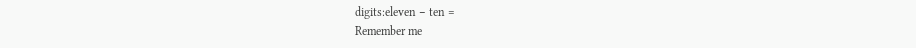digits:eleven − ten =
Remember me